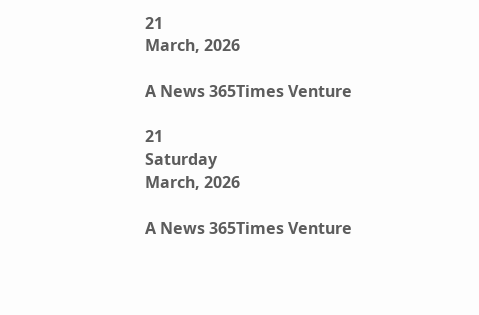21
March, 2026

A News 365Times Venture

21
Saturday
March, 2026

A News 365Times Venture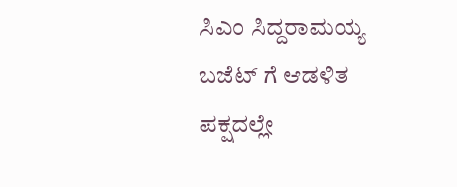ಸಿಎಂ ಸಿದ್ದರಾಮಯ್ಯ ಬಜೆಟ್ ಗೆ ಆಡಳಿತ ಪಕ್ಷದಲ್ಲೇ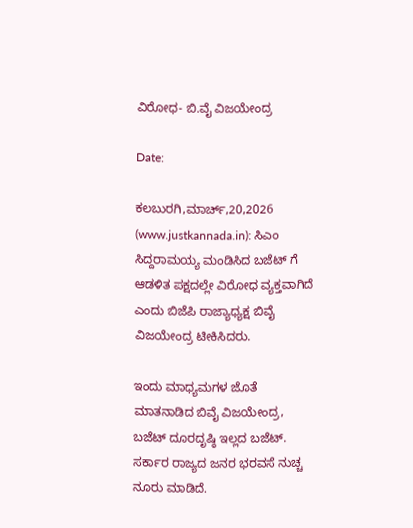ವಿರೋಧ- ಬಿ.ವೈ ವಿಜಯೇಂದ್ರ

Date:

ಕಲಬುರಗಿ,ಮಾರ್ಚ್,20,2026 (www.justkannada.in): ಸಿಎಂ ಸಿದ್ದರಾಮಯ್ಯ ಮಂಡಿಸಿದ ಬಜೆಟ್ ಗೆ ಆಡಳಿತ ಪಕ್ಷದಲ್ಲೇ ವಿರೋಧ ವ್ಯಕ್ತವಾಗಿದೆ ಎಂದು ಬಿಜೆಪಿ ರಾಜ್ಯಾಧ್ಯಕ್ಷ ಬಿವೈ ವಿಜಯೇಂದ್ರ ಟೀಕಿಸಿದರು.

ಇಂದು ಮಾಧ್ಯಮಗಳ ಜೊತೆ ಮಾತನಾಡಿದ ಬಿವೈ ವಿಜಯೇಂದ್ರ, ಬಜೆಟ್ ದೂರದೃಷ್ಠಿ ಇಲ್ಲದ ಬಜೆಟ್. ಸರ್ಕಾರ ರಾಜ್ಯದ ಜನರ ಭರವಸೆ ನುಚ್ಚ ನೂರು ಮಾಡಿದೆ.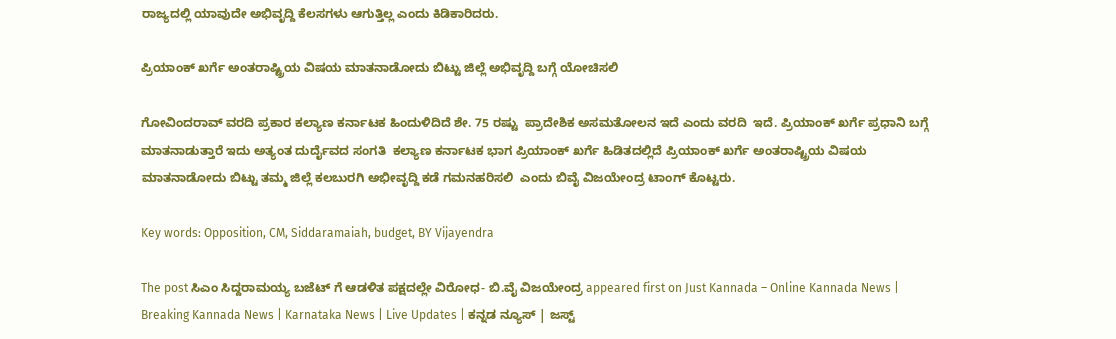ರಾಜ್ಯದಲ್ಲಿ ಯಾವುದೇ ಅಭಿವೃದ್ದಿ ಕೆಲಸಗಳು ಆಗುತ್ತಿಲ್ಲ ಎಂದು ಕಿಡಿಕಾರಿದರು.

ಪ್ರಿಯಾಂಕ್ ಖರ್ಗೆ ಅಂತರಾಷ್ಟ್ರಿಯ ವಿಷಯ ಮಾತನಾಡೋದು ಬಿಟ್ಟು ಜಿಲ್ಲೆ ಅಭಿವೃದ್ದಿ ಬಗ್ಗೆ ಯೋಚಿಸಲಿ

ಗೋವಿಂದರಾವ್ ವರದಿ ಪ್ರಕಾರ ಕಲ್ಯಾಣ ಕರ್ನಾಟಕ ಹಿಂದುಳಿದಿದೆ ಶೇ. 75 ರಷ್ಟು  ಪ್ರಾದೇಶಿಕ ಅಸಮತೋಲನ ಇದೆ ಎಂದು ವರದಿ  ಇದೆ. ಪ್ರಿಯಾಂಕ್ ಖರ್ಗೆ ಪ್ರಧಾನಿ ಬಗ್ಗೆ ಮಾತನಾಡುತ್ತಾರೆ ಇದು ಅತ್ಯಂತ ದುರ್ದೈವದ ಸಂಗತಿ  ಕಲ್ಯಾಣ ಕರ್ನಾಟಕ ಭಾಗ ಪ್ರಿಯಾಂಕ್ ಖರ್ಗೆ ಹಿಡಿತದಲ್ಲಿದೆ ಪ್ರಿಯಾಂಕ್ ಖರ್ಗೆ ಅಂತರಾಷ್ಟ್ರಿಯ ವಿಷಯ ಮಾತನಾಡೋದು ಬಿಟ್ಟು ತಮ್ಮ ಜಿಲ್ಲೆ ಕಲಬುರಗಿ ಅಭೀವೃದ್ದಿ ಕಡೆ ಗಮನಹರಿಸಲಿ  ಎಂದು ಬಿವೈ ವಿಜಯೇಂದ್ರ ಟಾಂಗ್ ಕೊಟ್ಟರು.

Key words: Opposition, CM, Siddaramaiah, budget, BY Vijayendra

The post ಸಿಎಂ ಸಿದ್ದರಾಮಯ್ಯ ಬಜೆಟ್ ಗೆ ಆಡಳಿತ ಪಕ್ಷದಲ್ಲೇ ವಿರೋಧ- ಬಿ.ವೈ ವಿಜಯೇಂದ್ರ appeared first on Just Kannada – Online Kannada News | Breaking Kannada News | Karnataka News | Live Updates | ಕನ್ನಡ ನ್ಯೂಸ್ | ಜಸ್ಟ್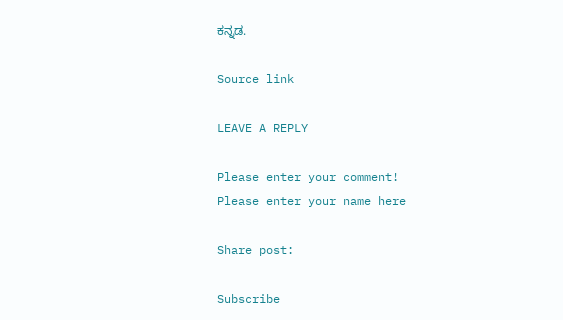ಕನ್ನಡ.

Source link

LEAVE A REPLY

Please enter your comment!
Please enter your name here

Share post:

Subscribe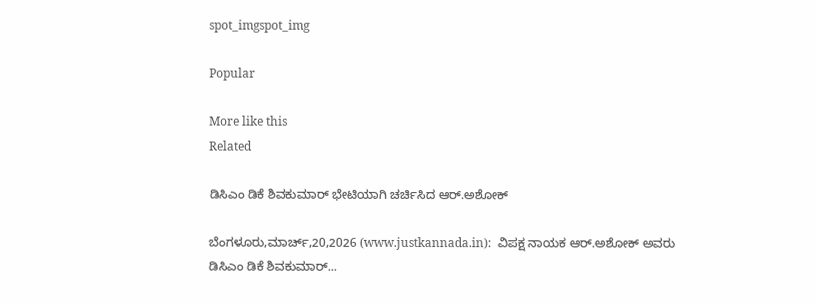spot_imgspot_img

Popular

More like this
Related

ಡಿಸಿಎಂ ಡಿಕೆ ಶಿವಕುಮಾರ್ ಭೇಟಿಯಾಗಿ ಚರ್ಚಿಸಿದ ಆರ್.ಅಶೋಕ್

ಬೆಂಗಳೂರು,ಮಾರ್ಚ್,20,2026 (www.justkannada.in):  ವಿಪಕ್ಷ ನಾಯಕ ಆರ್.ಅಶೋಕ್ ಅವರು ಡಿಸಿಎಂ ಡಿಕೆ ಶಿವಕುಮಾರ್...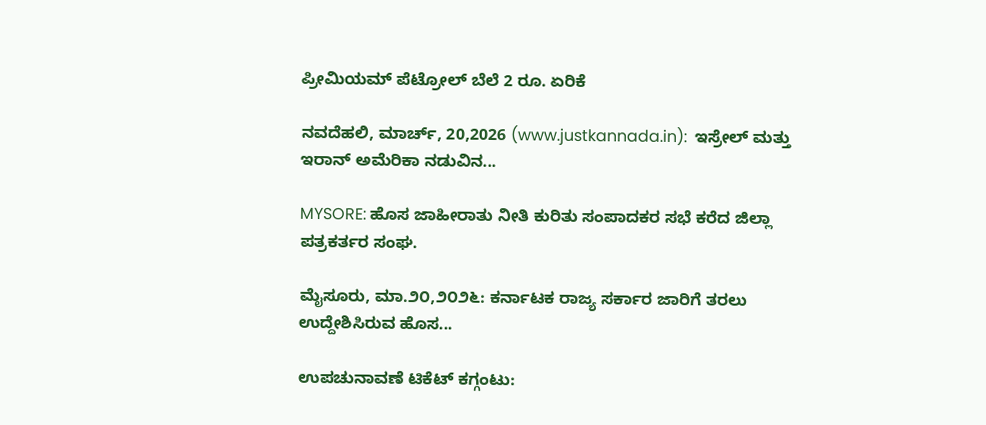ಪ್ರೀಮಿಯಮ್ ಪೆಟ್ರೋಲ್ ಬೆಲೆ 2 ರೂ. ಏರಿಕೆ

ನವದೆಹಲಿ, ಮಾರ್ಚ್, 20,2026 (www.justkannada.in):  ಇಸ್ರೇಲ್ ಮತ್ತು ಇರಾನ್‌ ಅಮೆರಿಕಾ ನಡುವಿನ...

MYSORE: ಹೊಸ ಜಾಹೀರಾತು ನೀತಿ ಕುರಿತು ಸಂಪಾದಕರ ಸಭೆ ಕರೆದ ಜಿಲ್ಲಾ ಪತ್ರಕರ್ತರ ಸಂಘ.

ಮೈಸೂರು, ಮಾ.೨೦,೨೦೨೬: ಕರ್ನಾಟಕ ರಾಜ್ಯ ಸರ್ಕಾರ ಜಾರಿಗೆ ತರಲು ಉದ್ದೇಶಿಸಿರುವ ಹೊಸ...

ಉಪಚುನಾವಣೆ ಟಿಕೆಟ್ ಕಗ್ಗಂಟು: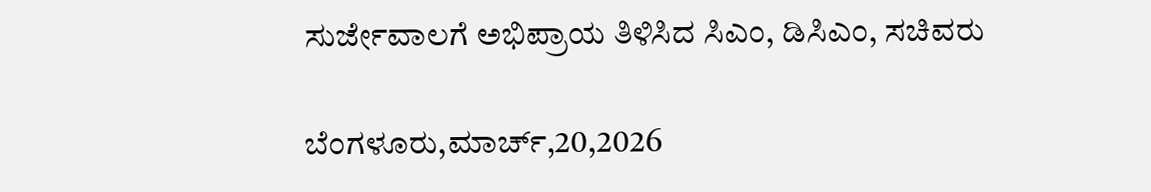ಸುರ್ಜೇವಾಲಗೆ ಅಭಿಪ್ರಾಯ ತಿಳಿಸಿದ ಸಿಎಂ, ಡಿಸಿಎಂ, ಸಚಿವರು

ಬೆಂಗಳೂರು,ಮಾರ್ಚ್,20,2026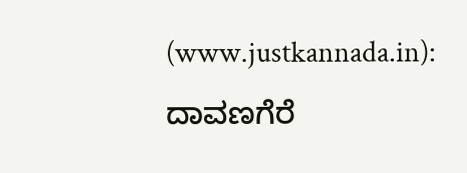(www.justkannada.in):  ದಾವಣಗೆರೆ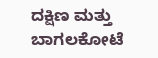ದಕ್ಷಿಣ ಮತ್ತು ಬಾಗಲಕೋಟೆ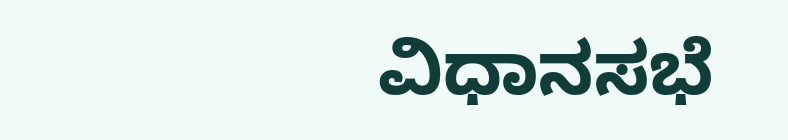ವಿಧಾನಸಭೆ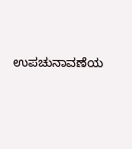ಉಪಚುನಾವಣೆಯ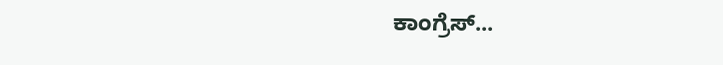ಕಾಂಗ್ರೆಸ್...